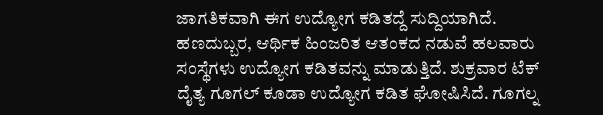ಜಾಗತಿಕವಾಗಿ ಈಗ ಉದ್ಯೋಗ ಕಡಿತದ್ದೆ ಸುದ್ದಿಯಾಗಿದೆ. ಹಣದುಬ್ಬರ, ಆರ್ಥಿಕ ಹಿಂಜರಿತ ಆತಂಕದ ನಡುವೆ ಹಲವಾರು ಸಂಸ್ಥೆಗಳು ಉದ್ಯೋಗ ಕಡಿತವನ್ನು ಮಾಡುತ್ತಿದೆ. ಶುಕ್ರವಾರ ಟೆಕ್ ದೈತ್ಯ ಗೂಗಲ್ ಕೂಡಾ ಉದ್ಯೋಗ ಕಡಿತ ಘೋಷಿಸಿದೆ. ಗೂಗಲ್ನ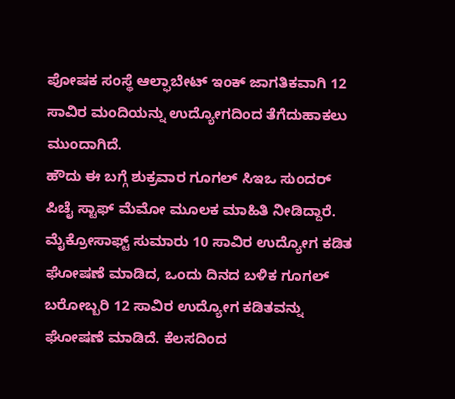ಪೋಷಕ ಸಂಸ್ಥೆ ಆಲ್ಫಾಬೇಟ್ ಇಂಕ್ ಜಾಗತಿಕವಾಗಿ 12 ಸಾವಿರ ಮಂದಿಯನ್ನು ಉದ್ಯೋಗದಿಂದ ತೆಗೆದುಹಾಕಲು ಮುಂದಾಗಿದೆ.
ಹೌದು ಈ ಬಗ್ಗೆ ಶುಕ್ರವಾರ ಗೂಗಲ್ ಸಿಇಒ ಸುಂದರ್ ಪಿಚೈ ಸ್ಟಾಫ್ ಮೆಮೋ ಮೂಲಕ ಮಾಹಿತಿ ನೀಡಿದ್ದಾರೆ. ಮೈಕ್ರೋಸಾಫ್ಟ್ ಸುಮಾರು 10 ಸಾವಿರ ಉದ್ಯೋಗ ಕಡಿತ ಘೋಷಣೆ ಮಾಡಿದ, ಒಂದು ದಿನದ ಬಳಿಕ ಗೂಗಲ್ ಬರೋಬ್ಬರಿ 12 ಸಾವಿರ ಉದ್ಯೋಗ ಕಡಿತವನ್ನು ಘೋಷಣೆ ಮಾಡಿದೆ. ಕೆಲಸದಿಂದ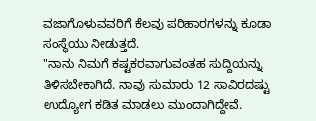ವಜಾಗೊಳುವವರಿಗೆ ಕೆಲವು ಪರಿಹಾರಗಳನ್ನು ಕೂಡಾ ಸಂಸ್ಥೆಯು ನೀಡುತ್ತದೆ.
"ನಾನು ನಿಮಗೆ ಕಷ್ಟಕರವಾಗುವಂತಹ ಸುದ್ದಿಯನ್ನು ತಿಳಿಸಬೇಕಾಗಿದೆ. ನಾವು ಸುಮಾರು 12 ಸಾವಿರದಷ್ಟು ಉದ್ಯೋಗ ಕಡಿತ ಮಾಡಲು ಮುಂದಾಗಿದ್ದೇವೆ.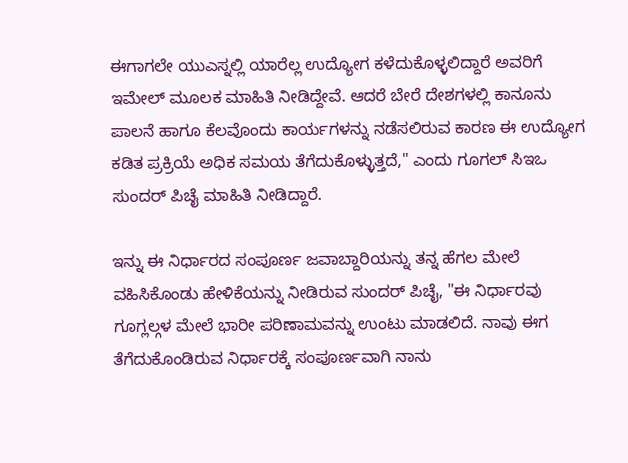ಈಗಾಗಲೇ ಯುಎಸ್ನಲ್ಲಿ ಯಾರೆಲ್ಲ ಉದ್ಯೋಗ ಕಳೆದುಕೊಳ್ಳಲಿದ್ದಾರೆ ಅವರಿಗೆ ಇಮೇಲ್ ಮೂಲಕ ಮಾಹಿತಿ ನೀಡಿದ್ದೇವೆ. ಆದರೆ ಬೇರೆ ದೇಶಗಳಲ್ಲಿ ಕಾನೂನು ಪಾಲನೆ ಹಾಗೂ ಕೆಲವೊಂದು ಕಾರ್ಯಗಳನ್ನು ನಡೆಸಲಿರುವ ಕಾರಣ ಈ ಉದ್ಯೋಗ ಕಡಿತ ಪ್ರಕ್ರಿಯೆ ಅಧಿಕ ಸಮಯ ತೆಗೆದುಕೊಳ್ಳುತ್ತದೆ," ಎಂದು ಗೂಗಲ್ ಸಿಇಒ ಸುಂದರ್ ಪಿಚೈ ಮಾಹಿತಿ ನೀಡಿದ್ದಾರೆ.

ಇನ್ನು ಈ ನಿರ್ಧಾರದ ಸಂಪೂರ್ಣ ಜವಾಬ್ದಾರಿಯನ್ನು ತನ್ನ ಹೆಗಲ ಮೇಲೆ ವಹಿಸಿಕೊಂಡು ಹೇಳಿಕೆಯನ್ನು ನೀಡಿರುವ ಸುಂದರ್ ಪಿಚೈ, "ಈ ನಿರ್ಧಾರವು ಗೂಗ್ಲಲ್ಗಳ ಮೇಲೆ ಭಾರೀ ಪರಿಣಾಮವನ್ನು ಉಂಟು ಮಾಡಲಿದೆ. ನಾವು ಈಗ ತೆಗೆದುಕೊಂಡಿರುವ ನಿರ್ಧಾರಕ್ಕೆ ಸಂಪೂರ್ಣವಾಗಿ ನಾನು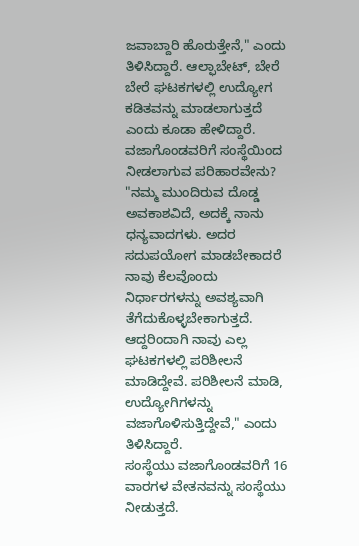ಜವಾಬ್ದಾರಿ ಹೊರುತ್ತೇನೆ," ಎಂದು ತಿಳಿಸಿದ್ದಾರೆ. ಆಲ್ಫಾಬೇಟ್, ಬೇರೆ ಬೇರೆ ಘಟಕಗಳಲ್ಲಿ ಉದ್ಯೋಗ ಕಡಿತವನ್ನು ಮಾಡಲಾಗುತ್ತದೆ ಎಂದು ಕೂಡಾ ಹೇಳಿದ್ದಾರೆ.
ವಜಾಗೊಂಡವರಿಗೆ ಸಂಸ್ಥೆಯಿಂದ ನೀಡಲಾಗುವ ಪರಿಹಾರವೇನು?
"ನಮ್ಮ ಮುಂದಿರುವ ದೊಡ್ಡ ಅವಕಾಶವಿದೆ, ಅದಕ್ಕೆ ನಾನು ಧನ್ಯವಾದಗಳು. ಅದರ ಸದುಪಯೋಗ ಮಾಡಬೇಕಾದರೆ ನಾವು ಕೆಲವೊಂದು ನಿರ್ಧಾರಗಳನ್ನು ಅವಶ್ಯವಾಗಿ ತೆಗೆದುಕೊಳ್ಳಬೇಕಾಗುತ್ತದೆ. ಆದ್ದರಿಂದಾಗಿ ನಾವು ಎಲ್ಲ ಘಟಕಗಳಲ್ಲಿ ಪರಿಶೀಲನೆ ಮಾಡಿದ್ದೇವೆ. ಪರಿಶೀಲನೆ ಮಾಡಿ, ಉದ್ಯೋಗಿಗಳನ್ನು ವಜಾಗೊಳಿಸುತ್ತಿದ್ದೇವೆ," ಎಂದು ತಿಳಿಸಿದ್ದಾರೆ.
ಸಂಸ್ಥೆಯು ವಜಾಗೊಂಡವರಿಗೆ 16 ವಾರಗಳ ವೇತನವನ್ನು ಸಂಸ್ಥೆಯು ನೀಡುತ್ತದೆ.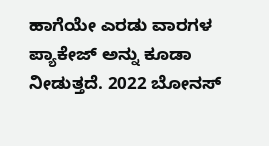ಹಾಗೆಯೇ ಎರಡು ವಾರಗಳ ಪ್ಯಾಕೇಜ್ ಅನ್ನು ಕೂಡಾ ನೀಡುತ್ತದೆ. 2022 ಬೋನಸ್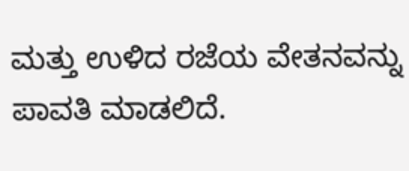ಮತ್ತು ಉಳಿದ ರಜೆಯ ವೇತನವನ್ನು ಪಾವತಿ ಮಾಡಲಿದೆ.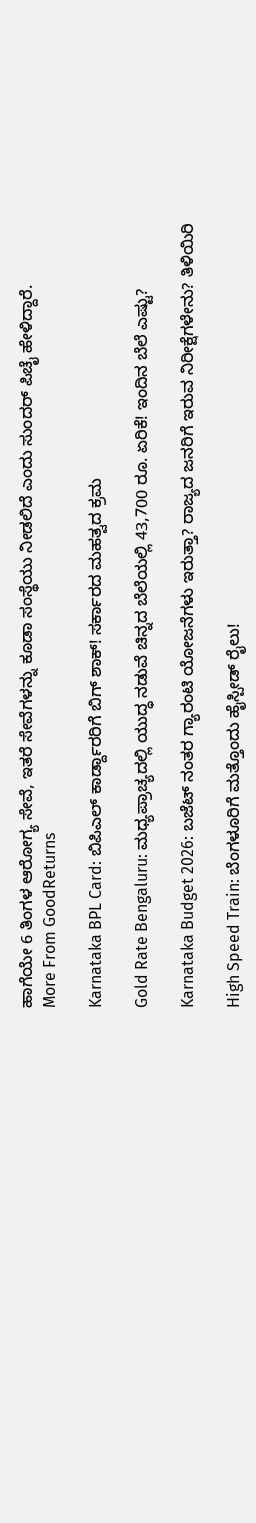ಹಾಗೆಯೇ 6 ತಿಂಗಳ ಆರೋಗ್ಯ ಸೇವೆ, ಇತರೆ ಸೇವೆಗಳನ್ನು ಕೂಡಾ ಸಂಸ್ಥೆಯು ನೀಡಲಿದೆ ಎಂದು ಸುಂದರ್ ಪಿಚೈ ಹೇಳಿದ್ದಾರೆ.
More From GoodReturns

Karnataka BPL Card: ಬಿಪಿಎಲ್ ಕಾರ್ಡ್ದಾರರಿಗೆ ಬಿಗ್ ಶಾಕ್! ಸರ್ಕಾರದ ಮಹತ್ವದ ಕ್ರಮ

Gold Rate Bengaluru: ಮಧ್ಯಪ್ರಾಚ್ಯದಲ್ಲಿ ಯುದ್ಧ ನಡುವೆ ಚಿನ್ನದ ಬೆಲೆಯಲ್ಲಿ 43,700 ರೂ. ಏರಿಕೆ! ಇಂದಿನ ಬೆಲೆ ಎಷ್ಟು?

Karnataka Budget 2026: ಬಜೆಟ್ ನಂತರ ಗ್ಯಾರಂಟಿ ಯೋಜನೆಗಳು ಇರುತ್ತಾ? ರಾಜ್ಯದ ಜನರಿಗೆ ಇರುವ ನಿರೀಕ್ಷೆಗಳೇನು? ತಿಳಿಯಿರಿ

High Speed Train: ಬೆಂಗಳೂರಿಗೆ ಮತ್ತೊಂದು ಹೈಸ್ಪೀಡ್ ರೈಲು!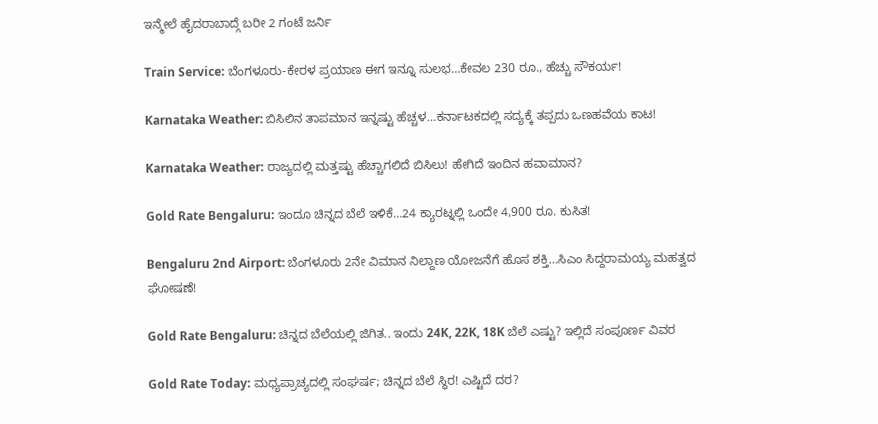ಇನ್ಮೇಲೆ ಹೈದರಾಬಾದ್ಗೆ ಬರೀ 2 ಗಂಟೆ ಜರ್ನಿ

Train Service: ಬೆಂಗಳೂರು-ಕೇರಳ ಪ್ರಯಾಣ ಈಗ ಇನ್ನೂ ಸುಲಭ…ಕೇವಲ 230 ರೂ., ಹೆಚ್ಚು ಸೌಕರ್ಯ!

Karnataka Weather: ಬಿಸಿಲಿನ ತಾಪಮಾನ ಇನ್ನಷ್ಟು ಹೆಚ್ಚಳ…ಕರ್ನಾಟಕದಲ್ಲಿ ಸದ್ಯಕ್ಕೆ ತಪ್ಪದು ಒಣಹವೆಯ ಕಾಟ!

Karnataka Weather: ರಾಜ್ಯದಲ್ಲಿ ಮತ್ತಷ್ಟು ಹೆಚ್ಚಾಗಲಿದೆ ಬಿಸಿಲು! ಹೇಗಿದೆ ಇಂದಿನ ಹವಾಮಾನ?

Gold Rate Bengaluru: ಇಂದೂ ಚಿನ್ನದ ಬೆಲೆ ಇಳಿಕೆ…24 ಕ್ಯಾರಟ್ನಲ್ಲಿ ಒಂದೇ 4,900 ರೂ. ಕುಸಿತ!

Bengaluru 2nd Airport: ಬೆಂಗಳೂರು 2ನೇ ವಿಮಾನ ನಿಲ್ದಾಣ ಯೋಜನೆಗೆ ಹೊಸ ಶಕ್ತಿ…ಸಿಎಂ ಸಿದ್ದರಾಮಯ್ಯ ಮಹತ್ವದ ಘೋಷಣೆ!

Gold Rate Bengaluru: ಚಿನ್ನದ ಬೆಲೆಯಲ್ಲಿ ಜಿಗಿತ.. ಇಂದು 24K, 22K, 18K ಬೆಲೆ ಎಷ್ಟು? ಇಲ್ಲಿದೆ ಸಂಪೂರ್ಣ ವಿವರ

Gold Rate Today: ಮಧ್ಯಪ್ರಾಚ್ಯದಲ್ಲಿ ಸಂಘರ್ಷ; ಚಿನ್ನದ ಬೆಲೆ ಸ್ಥಿರ! ಎಷ್ಟಿದೆ ದರ?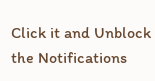Click it and Unblock the Notifications